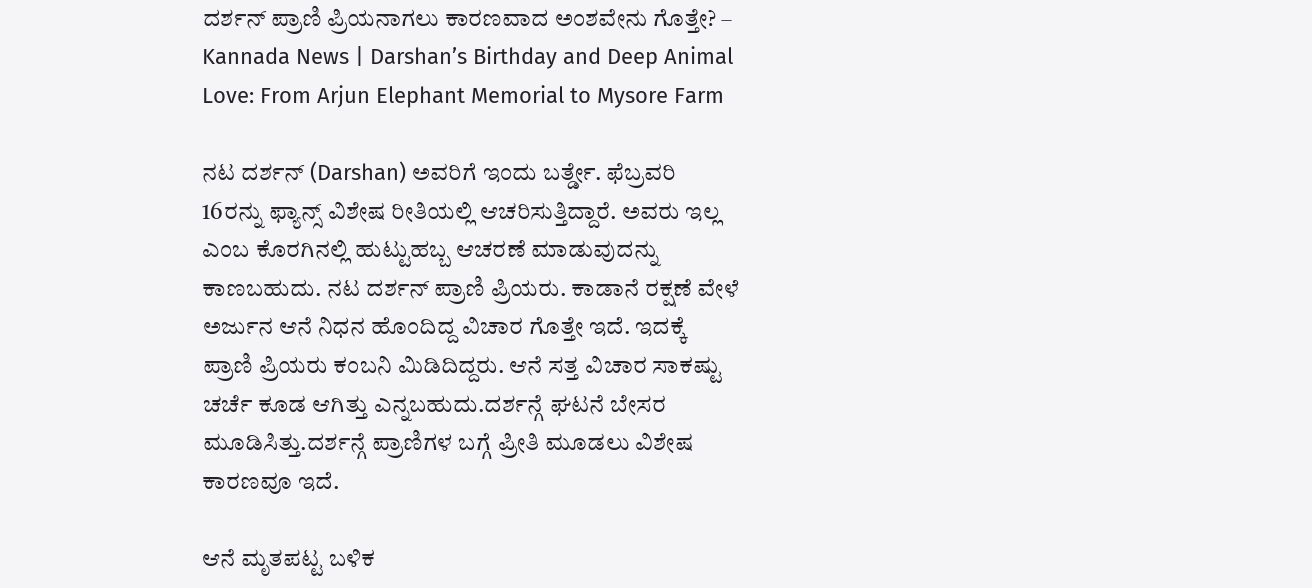ದರ್ಶನ್ ಪ್ರಾಣಿ ಪ್ರಿಯನಾಗಲು ಕಾರಣವಾದ ಅಂಶವೇನು ಗೊತ್ತೇ? – Kannada News | Darshan’s Birthday and Deep Animal Love: From Arjun Elephant Memorial to Mysore Farm

ನಟ ದರ್ಶನ್ (Darshan) ಅವರಿಗೆ ಇಂದು ಬರ್ತ್ಡೇ. ಫೆಬ್ರವರಿ 16ರನ್ನು ಫ್ಯಾನ್ಸ್ ವಿಶೇಷ ರೀತಿಯಲ್ಲಿ ಆಚರಿಸುತ್ತಿದ್ದಾರೆ. ಅವರು ಇಲ್ಲ ಎಂಬ ಕೊರಗಿನಲ್ಲಿ ಹುಟ್ಟುಹಬ್ಬ ಆಚರಣೆ ಮಾಡುವುದನ್ನು ಕಾಣಬಹುದು. ನಟ ದರ್ಶನ್ ಪ್ರಾಣಿ ಪ್ರಿಯರು. ಕಾಡಾನೆ ರಕ್ಷಣೆ ವೇಳೆ ಅರ್ಜುನ ಆನೆ ನಿಧನ ಹೊಂದಿದ್ದ ವಿಚಾರ ಗೊತ್ತೇ ಇದೆ. ಇದಕ್ಕೆ ಪ್ರಾಣಿ ಪ್ರಿಯರು ಕಂಬನಿ ಮಿಡಿದಿದ್ದರು. ಆನೆ ಸತ್ತ ವಿಚಾರ ಸಾಕಷ್ಟು ಚರ್ಚೆ ಕೂಡ ಆಗಿತ್ತು ಎನ್ನಬಹುದು.ದರ್ಶನ್ಗೆ ಘಟನೆ ಬೇಸರ ಮೂಡಿಸಿತ್ತು.ದರ್ಶನ್ಗೆ ಪ್ರಾಣಿಗಳ ಬಗ್ಗೆ ಪ್ರೀತಿ ಮೂಡಲು ವಿಶೇಷ ಕಾರಣವೂ ಇದೆ.

ಆನೆ ಮೃತಪಟ್ಟ ಬಳಿಕ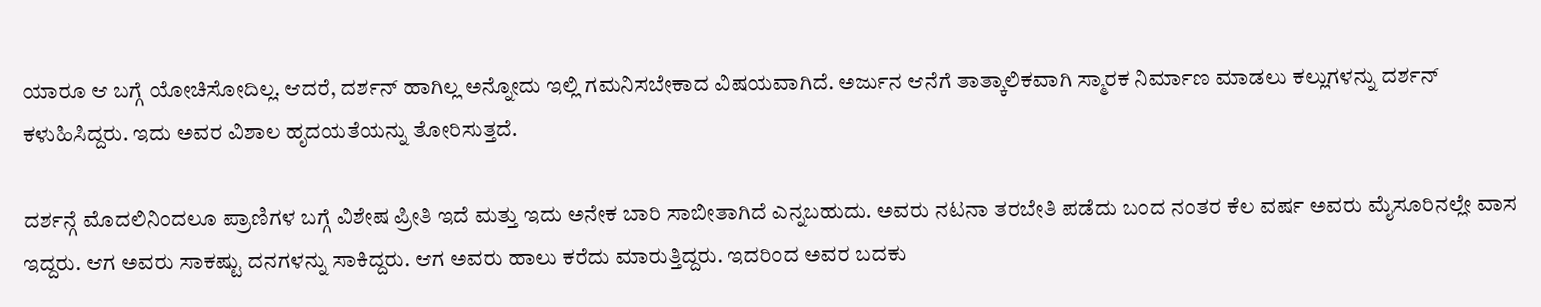ಯಾರೂ ಆ ಬಗ್ಗೆ ಯೋಚಿಸೋದಿಲ್ಲ. ಆದರೆ, ದರ್ಶನ್ ಹಾಗಿಲ್ಲ ಅನ್ನೋದು ಇಲ್ಲಿ ಗಮನಿಸಬೇಕಾದ ವಿಷಯವಾಗಿದೆ. ಅರ್ಜುನ ಆನೆಗೆ ತಾತ್ಕಾಲಿಕವಾಗಿ ಸ್ಮಾರಕ ನಿರ್ಮಾಣ ಮಾಡಲು ಕಲ್ಲುಗಳನ್ನು ದರ್ಶನ್ ಕಳುಹಿಸಿದ್ದರು. ಇದು ಅವರ ವಿಶಾಲ ಹೃದಯತೆಯನ್ನು ತೋರಿಸುತ್ತದೆ.

ದರ್ಶನ್ಗೆ ಮೊದಲಿನಿಂದಲೂ ಪ್ರಾಣಿಗಳ ಬಗ್ಗೆ ವಿಶೇಷ ಪ್ರೀತಿ ಇದೆ ಮತ್ತು ಇದು ಅನೇಕ ಬಾರಿ ಸಾಬೀತಾಗಿದೆ ಎನ್ನಬಹುದು. ಅವರು ನಟನಾ ತರಬೇತಿ ಪಡೆದು ಬಂದ ನಂತರ ಕೆಲ ವರ್ಷ ಅವರು ಮೈಸೂರಿನಲ್ಲೇ ವಾಸ ಇದ್ದರು. ಆಗ ಅವರು ಸಾಕಷ್ಟು ದನಗಳನ್ನು ಸಾಕಿದ್ದರು. ಆಗ ಅವರು ಹಾಲು ಕರೆದು ಮಾರುತ್ತಿದ್ದರು. ಇದರಿಂದ ಅವರ ಬದಕು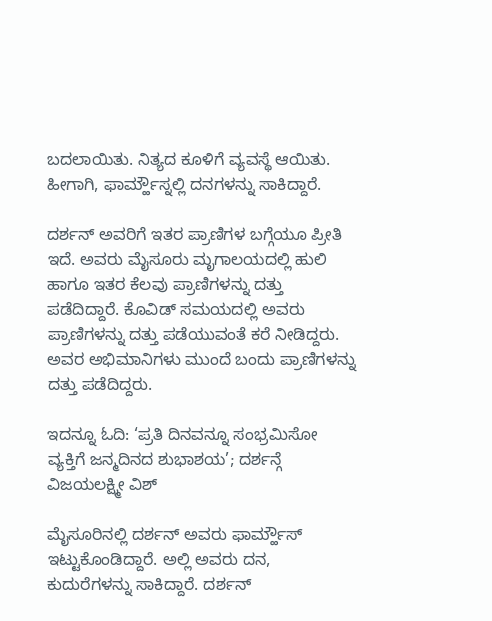ಬದಲಾಯಿತು. ನಿತ್ಯದ ಕೂಳಿಗೆ ವ್ಯವಸ್ಥೆ ಆಯಿತು. ಹೀಗಾಗಿ, ಫಾರ್ಮ್ಹೌಸ್ನಲ್ಲಿ ದನಗಳನ್ನು ಸಾಕಿದ್ದಾರೆ.

ದರ್ಶನ್ ಅವರಿಗೆ ಇತರ ಪ್ರಾಣಿಗಳ ಬಗ್ಗೆಯೂ ಪ್ರೀತಿ ಇದೆ. ಅವರು ಮೈಸೂರು ಮೃಗಾಲಯದಲ್ಲಿ ಹುಲಿ ಹಾಗೂ ಇತರ ಕೆಲವು ಪ್ರಾಣಿಗಳನ್ನು ದತ್ತು ಪಡೆದಿದ್ದಾರೆ. ಕೊವಿಡ್ ಸಮಯದಲ್ಲಿ ಅವರು ಪ್ರಾಣಿಗಳನ್ನು ದತ್ತು ಪಡೆಯುವಂತೆ ಕರೆ ನೀಡಿದ್ದರು. ಅವರ ಅಭಿಮಾನಿಗಳು ಮುಂದೆ ಬಂದು ಪ್ರಾಣಿಗಳನ್ನು ದತ್ತು ಪಡೆದಿದ್ದರು.

ಇದನ್ನೂ ಓದಿ: ‘ಪ್ರತಿ ದಿನವನ್ನೂ ಸಂಭ್ರಮಿಸೋ ವ್ಯಕ್ತಿಗೆ ಜನ್ಮದಿನದ ಶುಭಾಶಯ’; ದರ್ಶನ್ಗೆ ವಿಜಯಲಕ್ಷ್ಮೀ ವಿಶ್

ಮೈಸೂರಿನಲ್ಲಿ ದರ್ಶನ್ ಅವರು ಫಾರ್ಮ್ಹೌಸ್ ಇಟ್ಟುಕೊಂಡಿದ್ದಾರೆ. ಅಲ್ಲಿ ಅವರು ದನ, ಕುದುರೆಗಳನ್ನು ಸಾಕಿದ್ದಾರೆ. ದರ್ಶನ್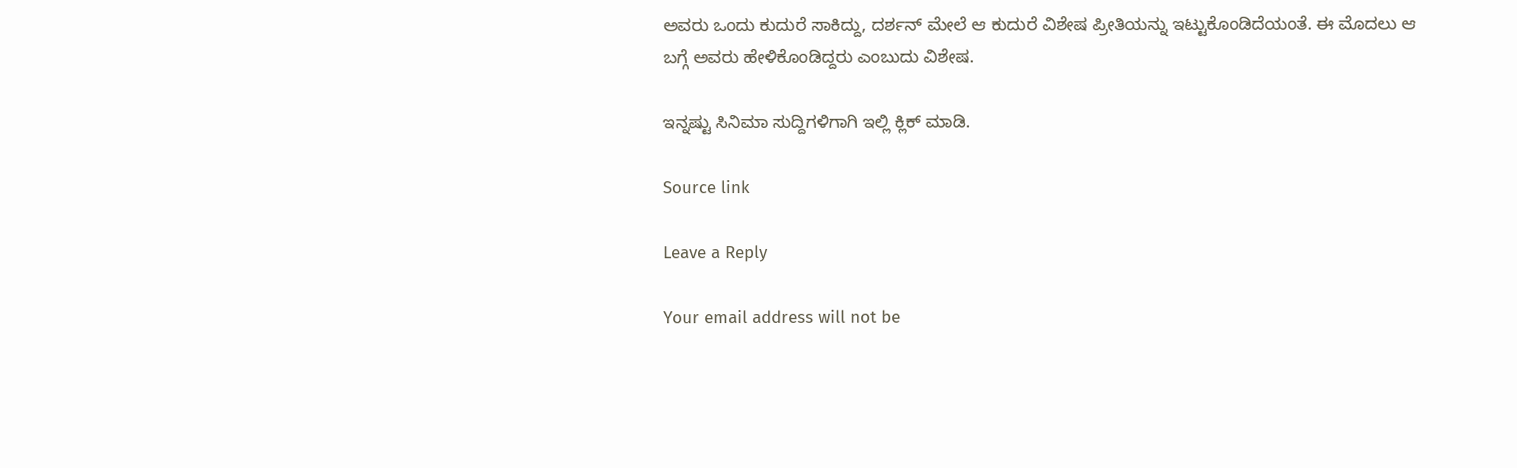ಅವರು ಒಂದು ಕುದುರೆ ಸಾಕಿದ್ದು, ದರ್ಶನ್ ಮೇಲೆ ಆ ಕುದುರೆ ವಿಶೇಷ ಪ್ರೀತಿಯನ್ನು ಇಟ್ಟುಕೊಂಡಿದೆಯಂತೆ. ಈ ಮೊದಲು ಆ ಬಗ್ಗೆ ಅವರು ಹೇಳಿಕೊಂಡಿದ್ದರು ಎಂಬುದು ವಿಶೇಷ.

ಇನ್ನಷ್ಟು ಸಿನಿಮಾ ಸುದ್ದಿಗಳಿಗಾಗಿ ಇಲ್ಲಿ ಕ್ಲಿಕ್ ಮಾಡಿ.

Source link

Leave a Reply

Your email address will not be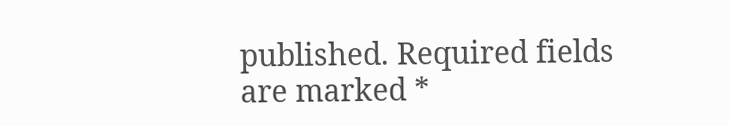published. Required fields are marked *